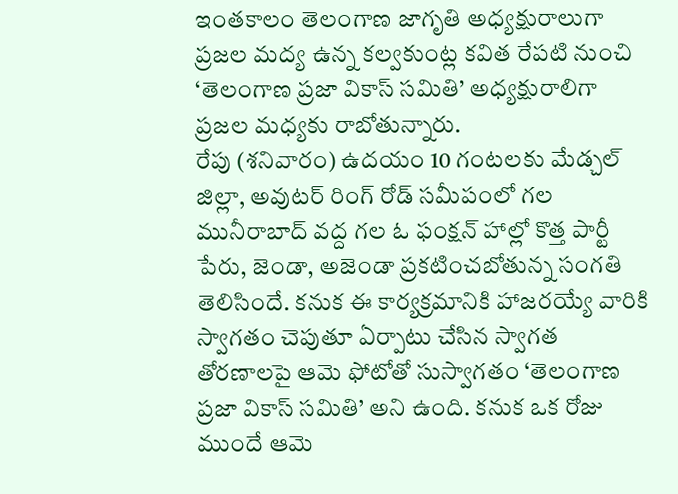ఇంతకాలం తెలంగాణ జాగృతి అధ్యక్షురాలుగా ప్రజల మద్య ఉన్న కల్వకుంట్ల కవిత రేపటి నుంచి ‘తెలంగాణ ప్రజా వికాస్ సమితి’ అధ్యక్షురాలిగా ప్రజల మధ్యకు రాబోతున్నారు.
రేపు (శనివారం) ఉదయం 10 గంటలకు మేడ్చల్ జిల్లా, అవుటర్ రింగ్ రోడ్ సమీపంలో గల మునీరాబాద్ వద్ద గల ఓ ఫంక్షన్ హాల్లో కొత్త పార్టీ పేరు, జెండా, అజెండా ప్రకటించబోతున్న సంగతి తెలిసిందే. కనుక ఈ కార్యక్రమానికి హాజరయ్యే వారికి స్వాగతం చెపుతూ ఏర్పాటు చేసిన స్వాగత తోరణాలపై ఆమె ఫోటోతో సుస్వాగతం ‘తెలంగాణ ప్రజా వికాస్ సమితి’ అని ఉంది. కనుక ఒక రోజు ముందే ఆమె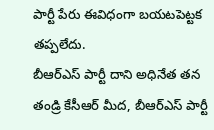పార్టీ పేరు ఈవిధంగా బయటపెట్టక తప్పలేదు.
బీఆర్ఎస్ పార్టీ దాని అధినేత తన తండ్రి కేసీఆర్ మీద, బీఆర్ఎస్ పార్టీ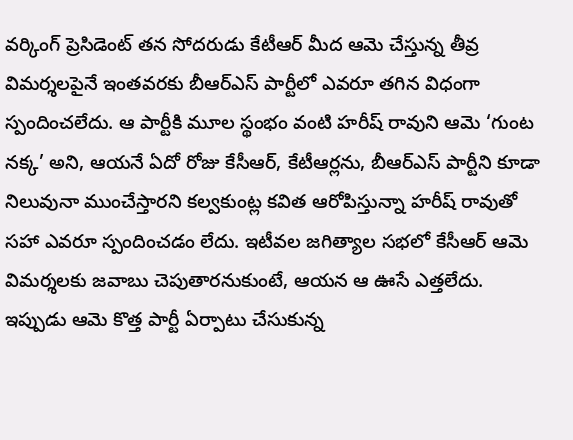వర్కింగ్ ప్రెసిడెంట్ తన సోదరుడు కేటీఆర్ మీద ఆమె చేస్తున్న తీవ్ర విమర్శలపైనే ఇంతవరకు బీఆర్ఎస్ పార్టీలో ఎవరూ తగిన విధంగా స్పందించలేదు. ఆ పార్టీకి మూల స్థంభం వంటి హరీష్ రావుని ఆమె ‘గుంట నక్క’ అని, ఆయనే ఏదో రోజు కేసీఆర్, కేటీఆర్లను, బీఆర్ఎస్ పార్టీని కూడా నిలువునా ముంచేస్తారని కల్వకుంట్ల కవిత ఆరోపిస్తున్నా హరీష్ రావుతో సహా ఎవరూ స్పందించడం లేదు. ఇటీవల జగిత్యాల సభలో కేసీఆర్ ఆమె విమర్శలకు జవాబు చెపుతారనుకుంటే, ఆయన ఆ ఊసే ఎత్తలేదు.
ఇప్పుడు ఆమె కొత్త పార్టీ ఏర్పాటు చేసుకున్న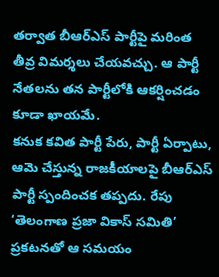తర్వాత బీఆర్ఎస్ పార్టీపై మరింత తీవ్ర విమర్శలు చేయవచ్చు. ఆ పార్టీ నేతలను తన పార్టీలోకి ఆకర్షించడం కూడా ఖాయమే.
కనుక కవిత పార్టీ పేరు, పార్టీ ఏర్పాటు, ఆమె చేస్తున్న రాజకీయాలపై బీఆర్ఎస్ పార్టీ స్పందించక తప్పదు. రేపు ‘తెలంగాణ ప్రజా వికాస్ సమితి’ ప్రకటనతో ఆ సమయం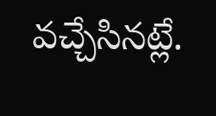వచ్చేసినట్లే.